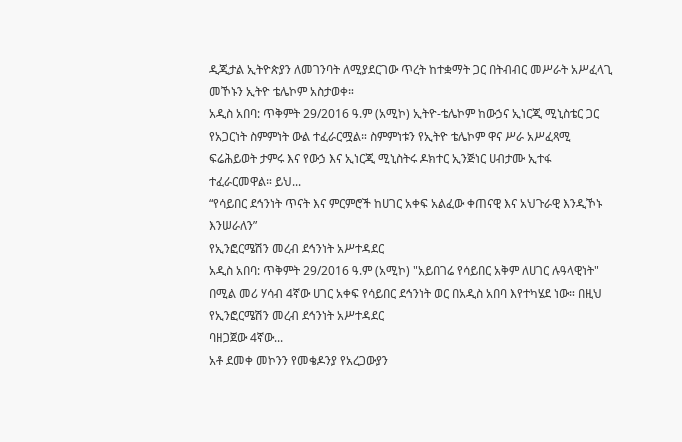ዲጂታል ኢትዮጵያን ለመገንባት ለሚያደርገው ጥረት ከተቋማት ጋር በትብብር መሥራት አሥፈላጊ መኾኑን ኢትዮ ቴሌኮም አስታወቀ።
አዲስ አበባ: ጥቅምት 29/2016 ዓ.ም (አሚኮ) ኢትዮ-ቴሌኮም ከውኃና ኢነርጂ ሚኒስቴር ጋር የአጋርነት ስምምነት ውል ተፈራርሟል። ስምምነቱን የኢትዮ ቴሌኮም ዋና ሥራ አሥፈጻሚ ፍሬሕይወት ታምሩ እና የውኃ እና ኢነርጂ ሚኒስትሩ ዶክተር ኢንጅነር ሀብታሙ ኢተፋ ተፈራርመዋል። ይህ...
“የሳይበር ደኅንነት ጥናት እና ምርምሮች ከሀገር አቀፍ አልፈው ቀጠናዊ እና አህጉራዊ እንዲኾኑ እንሠራለን”
የኢንፎርሜሽን መረብ ደኅንነት አሥተዳደር
አዲስ አበባ: ጥቅምት 29/2016 ዓ.ም (አሚኮ) "አይበገሬ የሳይበር አቅም ለሀገር ሉዓላዊነት" በሚል መሪ ሃሳብ 4ኛው ሀገር አቀፍ የሳይበር ደኅንነት ወር በአዲስ አበባ እየተካሄደ ነው። በዚህ የኢንፎርሜሽን መረብ ደኅንነት አሥተዳደር
ባዘጋጀው 4ኛው...
አቶ ደመቀ መኮንን የመቄዶንያ የአረጋውያን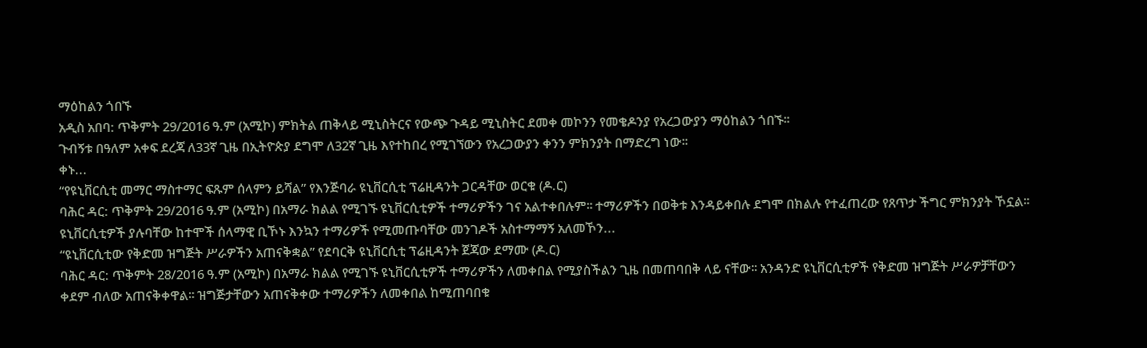ማዕከልን ጎበኙ
አዲስ አበባ: ጥቅምት 29/2016 ዓ.ም (አሚኮ) ምክትል ጠቅላይ ሚኒስትርና የውጭ ጉዳይ ሚኒስትር ደመቀ መኮንን የመቄዶንያ የአረጋውያን ማዕከልን ጎበኙ፡፡
ጉብኝቱ በዓለም አቀፍ ደረጃ ለ33ኛ ጊዜ በኢትዮጵያ ደግሞ ለ32ኛ ጊዜ እየተከበረ የሚገኘውን የአረጋውያን ቀንን ምክንያት በማድረግ ነው፡፡
ቀኑ...
“የዩኒቨርሲቲ መማር ማስተማር ፍጹም ሰላምን ይሻል” የእንጅባራ ዩኒቨርሲቲ ፕሬዚዳንት ጋርዳቸው ወርቁ (ዶ.ር)
ባሕር ዳር: ጥቅምት 29/2016 ዓ.ም (አሚኮ) በአማራ ክልል የሚገኙ ዩኒቨርሲቲዎች ተማሪዎችን ገና አልተቀበሉም፡፡ ተማሪዎችን በወቅቱ እንዳይቀበሉ ደግሞ በክልሉ የተፈጠረው የጸጥታ ችግር ምክንያት ኾኗል፡፡ ዩኒቨርሲቲዎች ያሉባቸው ከተሞች ሰላማዊ ቢኾኑ እንኳን ተማሪዎች የሚመጡባቸው መንገዶች አስተማማኝ አለመኾን...
“ዩኒቨርሲቲው የቅድመ ዝግጅት ሥራዎችን አጠናቅቋል” የደባርቅ ዩኒቨርሲቲ ፕሬዚዳንት ጀጃው ደማሙ (ዶ.ር)
ባሕር ዳር: ጥቅምት 28/2016 ዓ.ም (አሚኮ) በአማራ ክልል የሚገኙ ዩኒቨርሲቲዎች ተማሪዎችን ለመቀበል የሚያስችልን ጊዜ በመጠባበቅ ላይ ናቸው፡፡ አንዳንድ ዩኒቨርሲቲዎች የቅድመ ዝግጅት ሥራዎቻቸውን ቀደም ብለው አጠናቅቀዋል፡፡ ዝግጅታቸውን አጠናቅቀው ተማሪዎችን ለመቀበል ከሚጠባበቁ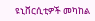ዩኒቨርሲቲዎች መካከል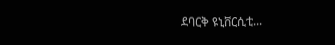ደባርቅ ዩኒቨርሲቲ...